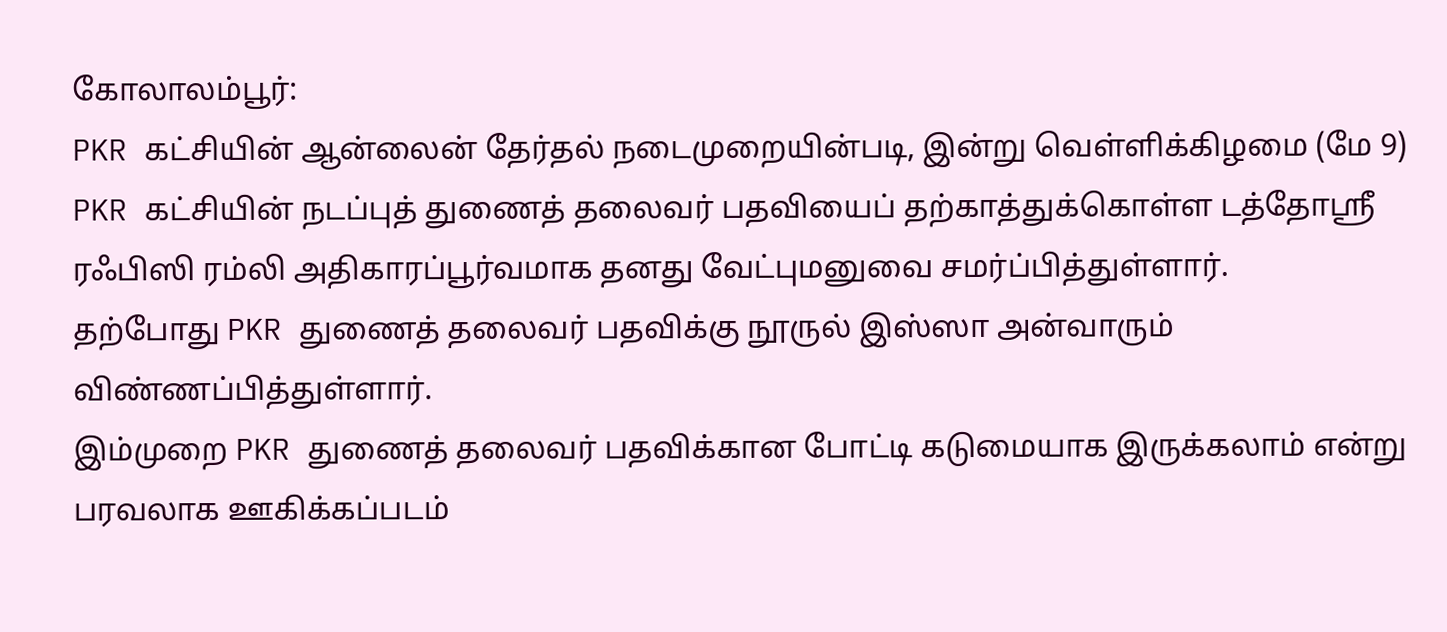கோலாலம்பூர்:
PKR கட்சியின் ஆன்லைன் தேர்தல் நடைமுறையின்படி, இன்று வெள்ளிக்கிழமை (மே 9) PKR கட்சியின் நடப்புத் துணைத் தலைவர் பதவியைப் தற்காத்துக்கொள்ள டத்தோஸ்ரீ ரஃபிஸி ரம்லி அதிகாரப்பூர்வமாக தனது வேட்புமனுவை சமர்ப்பித்துள்ளார்.
தற்போது PKR துணைத் தலைவர் பதவிக்கு நூருல் இஸ்ஸா அன்வாரும் விண்ணப்பித்துள்ளார்.
இம்முறை PKR துணைத் தலைவர் பதவிக்கான போட்டி கடுமையாக இருக்கலாம் என்று பரவலாக ஊகிக்கப்படம்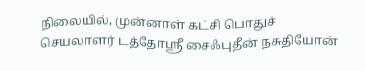நிலையில், முன்னாள் கட்சி பொதுச் செயலாளர் டத்தோஸ்ரீ சைஃபுதீன் நசுதியோன்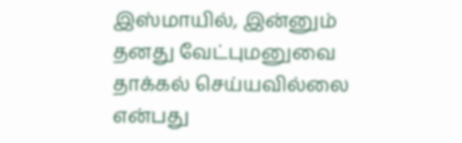இஸ்மாயில், இன்னும் தனது வேட்புமனுவை தாக்கல் செய்யவில்லை என்பது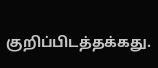குறிப்பிடத்தக்கது.